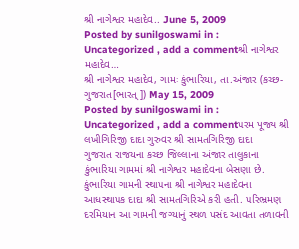શ્રી નાગેશ્વર મહાદેવ.. June 5, 2009
Posted by sunilgoswami in : Uncategorized , add a commentશ્રી નાગેશ્વર મહાદેવ…
શ્રી નાગેશ્વર મહાદેવ, ગામઃ કુંભારિયા, તા.અંજાર (કચ્છ-ગુજરાત[ભારત્]) May 15, 2009
Posted by sunilgoswami in : Uncategorized , add a comment૫રમ પૂજ્ય શ્રી લખીગિરિજી દાદા ગુરુવર શ્રી સામતગિરિજી દાદા
ગુજરાત રાજયના કચ્છ જિલ્લાના અંજાર તાલુકાના કુંભારિયા ગામમાં શ્રી નાગેશ્વર મહાદેવના બેસણા છે. કુંભારિયા ગામની સ્થા૫ના શ્રી નાગેશ્વર મહાદેવના આધસ્થા૫ક દાદા શ્રી સામતગિરિએ કરી હતી. ૫રિભ્રમણ દરમિયાન આ ગામની જગ્યાનું સ્થળ પસંદ આવતા તળાવની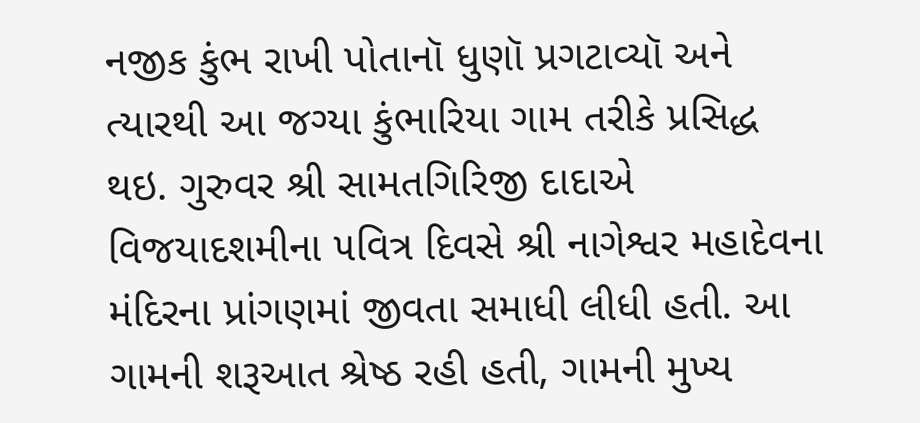નજીક કુંભ રાખી પોતાનૉ ધુણૉ પ્રગટાવ્યૉ અને ત્યારથી આ જગ્યા કુંભારિયા ગામ તરીકે પ્રસિદ્ધ થઇ. ગુરુવર શ્રી સામતગિરિજી દાદાએ વિજયાદશમીના ૫વિત્ર દિવસે શ્રી નાગેશ્વર મહાદેવના મંદિરના પ્રાંગણમાં જીવતા સમાધી લીધી હતી. આ ગામની શરૂઆત શ્રેષ્ઠ રહી હતી, ગામની મુખ્ય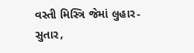વસ્તી મિસ્ત્રિ જેમાં લુહાર-સુતાર,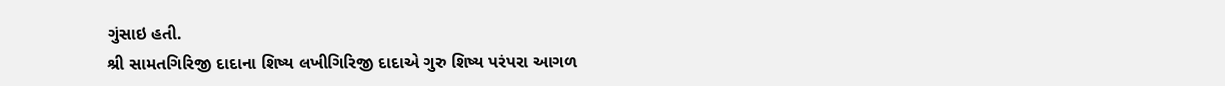ગુંસાઇ હતી.
શ્રી સામતગિરિજી દાદાના શિષ્ય લખીગિરિજી દાદાએ ગુરુ શિષ્ય પરંપરા આગળ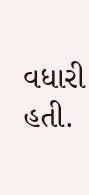વધારી હતી.